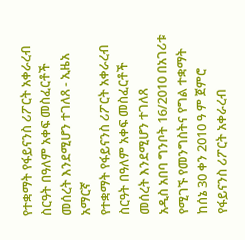የተቋማት የፋይናንስ ሪፖርት አቀራረብ ስርዓት በዓለም አቀፍ መስፈርቶች መሰረት እንደሚሆን ተገለጸ - ኢዜአ አማርኛ
የተቋማት የፋይናንስ ሪፖርት አቀራረብ ስርዓት በዓለም አቀፍ መስፈርቶች መሰረት እንደሚሆን ተገለጸ
አዲስ አበባ ግንቦት 16/2010 በአገሪቱ የሚገኙ የመንግስትና የግል ተቋማት ከሰኔ 30 ቀን 2010 ዓ ም ጀምሮ የፋይናንስ ሪፖርት አቀራረብ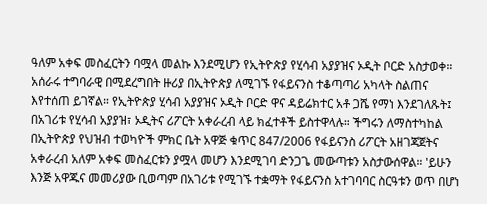ዓለም አቀፍ መስፈርትን ባሟላ መልኩ እንደሚሆን የኢትዮጵያ የሂሳብ አያያዝና ኦዲት ቦርድ አስታወቀ። አሰራሩ ተግባራዊ በሚደረግበት ዙሪያ በኢትዮጵያ ለሚገኙ የፋይናንስ ተቆጣጣሪ አካላት ስልጠና እየተሰጠ ይገኛል። የኢትዮጵያ ሂሳብ አያያዝና ኦዲት ቦርድ ዋና ዳይሬክተር አቶ ጋሼ የማነ እንደገለጹት፤ በአገሪቱ የሂሳብ አያያዝ፣ ኦዲትና ሪፖርት አቀራረብ ላይ ክፈተቶች ይስተዋላሉ። ችግሩን ለማስተካከል በኢትዮጵያ የህዝብ ተወካዮች ምክር ቤት አዋጅ ቁጥር 847/2006 የፋይናንስ ሪፖርት አዘገጃጀትና አቀራረብ አለም አቀፍ መስፈርቱን ያሟላ መሆን እንደሚገባ ድንጋጌ መውጣቱን አስታውሰዋል። 'ይሁን እንጅ አዋጁና መመሪያው ቢወጣም በአገሪቱ የሚገኙ ተቋማት የፋይናንስ አተገባባር ስርዓቱን ወጥ በሆነ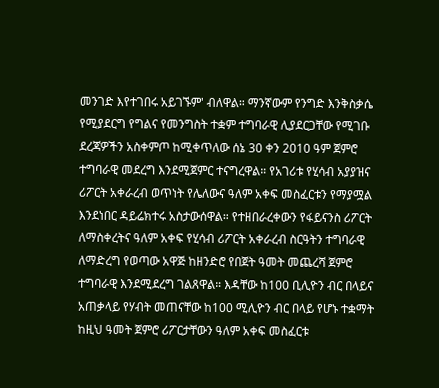መንገድ እየተገበሩ አይገኙም' ብለዋል። ማንኛውም የንግድ እንቅስቃሴ የሚያደርግ የግልና የመንግስት ተቋም ተግባራዊ ሊያደርጋቸው የሚገቡ ደረጃዎችን አስቀምጦ ከሚቀጥለው ሰኔ 30 ቀን 2010 ዓም ጀምሮ ተግባራዊ መደረግ እንደሚጀምር ተናግረዋል። የአገሪቱ የሂሳብ አያያዝና ሪፖርት አቀራረብ ወጥነት የሌለውና ዓለም አቀፍ መስፈርቱን የማያሟል እንደነበር ዳይሬክተሩ አስታውሰዋል። የተዘበራረቀውን የፋይናንስ ሪፖርት ለማስቀረትና ዓለም አቀፍ የሂሳብ ሪፖርት አቀራረብ ስርዓትን ተግባራዊ ለማድረግ የወጣው አዋጅ ከዘንድሮ የበጀት ዓመት መጨረሻ ጀምሮ ተግባራዊ እንደሚደረግ ገልጸዋል። እዳቸው ከ100 ቢሊዮን ብር በላይና አጠቃላይ የሃብት መጠናቸው ከ100 ሚሊዮን ብር በላይ የሆኑ ተቋማት ከዚህ ዓመት ጀምሮ ሪፖርታቸውን ዓለም አቀፍ መስፈርቱ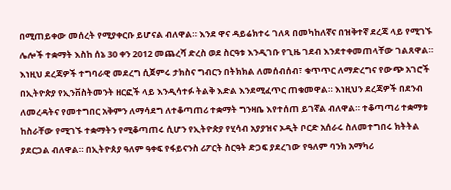በሚጠይቀው መሰረት የሚያቀርቡ ይሆናል ብለዋል። እንደ ዋና ዳይሬክተሩ ገለጻ በመካከለኛና በዝቅተኛ ደረጃ ላይ የሚገኙ ሌሎች ተቋማት እስከ ሰኔ 30 ቀን 2012 መጨረሻ ድረስ ወደ ስርዓቱ እንዲገቡ የጊዜ ገደብ እንደተቀመጠላቸው ገልጸዋል። እነዚህ ደረጃዎች ተግባራዊ መደረግ ሲጀምሩ ታክስና ግብርን በትክክል ለመሰብሰብ፣ ቁጥጥር ለማድረግና የውጭ አገሮች በኢትዮጵያ የኢንቨስትመንት ዘርፎች ላይ እንዲሳተፉ ትልቅ እድል እንደሚፈጥር ጠቁመዋል። እነዚህን ደረጃዎች በደንብ ለመረዳትና የመተግበር አቅምን ለማሳደግ ለተቆጣጠሪ ተቋማት ግንዛቤ እየተሰጠ ይገኛል ብለዋል። ተቆጣጣሪ ተቋማቱ ከስራቸው የሚገኙ ተቋማትን የሚቆጣጠሩ ሲሆን የኢትዮጵያ የሂሳብ አያያዝና ኦዲት ቦርድ አሰራሩ ስለመተግበሩ ክትትል ያደርጋል ብለዋል። በኢትዮጰያ ዓለም ዓቀፍ የፋይናንስ ሪፖርት ስርዓት ድጋፍ ያደረገው የዓለም ባንክ አማካሪ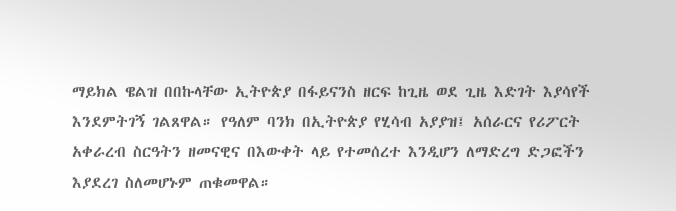ማይክል ዌልዝ በበኩላቸው ኢትዮጵያ በፋይናንስ ዘርፍ ከጊዜ ወደ ጊዜ እድገት እያሳየች እንደምትገኝ ገልጸዋል። የዓለም ባንክ በኢትዮጵያ የሂሳብ አያያዝ፤ አሰራርና የሪፖርት አቀራረብ ስርዓትን ዘመናዊና በእውቀት ላይ የተመሰረተ እንዲሆን ለማድረግ ድጋፎችን እያደረገ ስለመሆኑም ጠቁመዋል።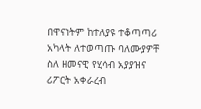በዋናነትም ከተለያዩ ተቆጣጣሪ አካላት ለተወጣጡ ባለሙያዎቸ ስለ ዘመናዊ የሂሳብ አያያዝና ሪፖርት አቀራረብ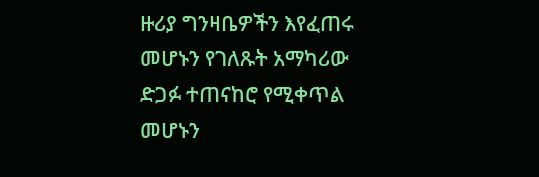ዙሪያ ግንዛቤዎችን እየፈጠሩ መሆኑን የገለጹት አማካሪው ድጋፉ ተጠናከሮ የሚቀጥል መሆኑን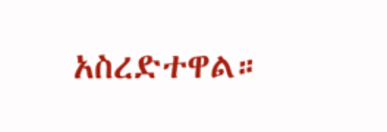አስረድተዋል።